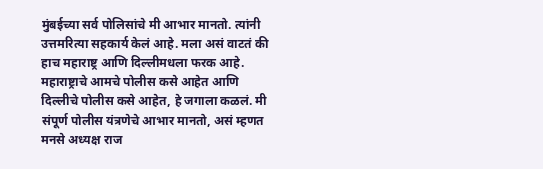मुंबईच्या सर्व पोलिसांचे मी आभार मानतो. त्यांनी उत्तमरित्या सहकार्य केलं आहे. मला असं वाटतं की हाच महाराष्ट्र आणि दिल्लीमधला फरक आहे. महाराष्ट्राचे आमचे पोलीस कसे आहेत आणि दिल्लीचे पोलीस कसे आहेत, हे जगाला कळलं. मी संपूर्ण पोलीस यंत्रणेचे आभार मानतो, असं म्हणत मनसे अध्यक्ष राज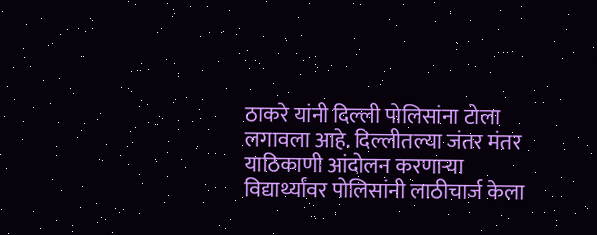ठाकरे यांनी दिल्ली पोलिसांना टोला लगावला आहे. दिल्लीतल्या जंतर मंतर याठिकाणी आंदोलन करणाऱ्या विद्यार्थ्यांवर पोलिसांनी लाठीचार्ज केला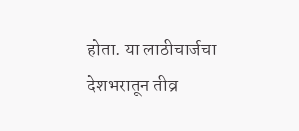होता. या लाठीचार्जचा देशभरातून तीव्र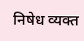निषेध व्यक्त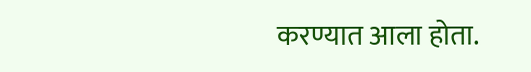करण्यात आला होता.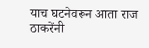याच घटनेवरून आता राज ठाकरेंनी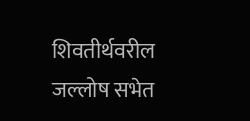शिवतीर्थवरील जल्लोष सभेत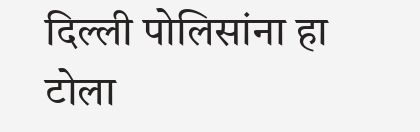दिल्ली पोलिसांना हा टोला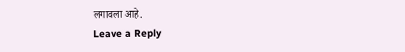लगावला आहे.
Leave a Reply